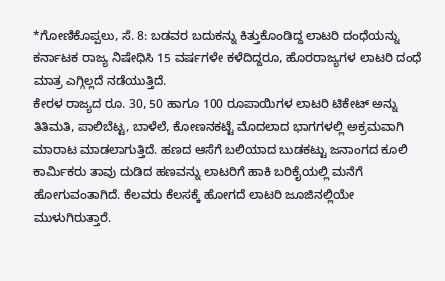*ಗೋಣಿಕೊಪ್ಪಲು, ಸೆ. 8: ಬಡವರ ಬದುಕನ್ನು ಕಿತ್ತುಕೊಂಡಿದ್ದ ಲಾಟರಿ ದಂಧೆಯನ್ನು ಕರ್ನಾಟಕ ರಾಜ್ಯ ನಿಷೇಧಿಸಿ 15 ವರ್ಷಗಳೇ ಕಳೆದಿದ್ದರೂ, ಹೊರರಾಜ್ಯಗಳ ಲಾಟರಿ ದಂಧೆ ಮಾತ್ರ ಎಗ್ಗಿಲ್ಲದೆ ನಡೆಯುತ್ತಿದೆ.
ಕೇರಳ ರಾಜ್ಯದ ರೂ. 30, 50 ಹಾಗೂ 100 ರೂಪಾಯಿಗಳ ಲಾಟರಿ ಟಿಕೇಟ್ ಅನ್ನು ತಿತಿಮತಿ, ಪಾಲಿಬೆಟ್ಟ, ಬಾಳೆಲೆ, ಕೋಣನಕಟ್ಟೆ ಮೊದಲಾದ ಭಾಗಗಳಲ್ಲಿ ಅಕ್ರಮವಾಗಿ ಮಾರಾಟ ಮಾಡಲಾಗುತ್ತಿದೆ. ಹಣದ ಆಸೆಗೆ ಬಲಿಯಾದ ಬುಡಕಟ್ಟು ಜನಾಂಗದ ಕೂಲಿ ಕಾರ್ಮಿಕರು ತಾವು ದುಡಿದ ಹಣವನ್ನು ಲಾಟರಿಗೆ ಹಾಕಿ ಬರಿಕೈಯಲ್ಲಿ ಮನೆಗೆ ಹೋಗುವಂತಾಗಿದೆ. ಕೆಲವರು ಕೆಲಸಕ್ಕೆ ಹೋಗದೆ ಲಾಟರಿ ಜೂಜಿನಲ್ಲಿಯೇ ಮುಳುಗಿರುತ್ತಾರೆ.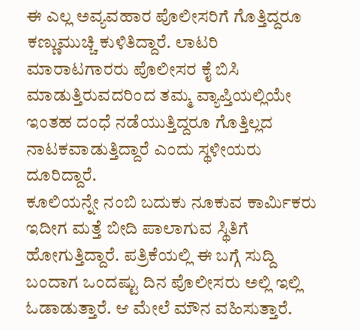ಈ ಎಲ್ಲ ಅವ್ಯವಹಾರ ಪೊಲೀಸರಿಗೆ ಗೊತ್ತಿದ್ದರೂ ಕಣ್ಣುಮುಚ್ಚಿ ಕುಳಿತಿದ್ದಾರೆ. ಲಾಟರಿ ಮಾರಾಟಗಾರರು ಪೊಲೀಸರ ಕೈ ಬಿಸಿ ಮಾಡುತ್ತಿರುವದರಿಂದ ತಮ್ಮ ವ್ಯಾಪ್ತಿಯಲ್ಲಿಯೇ ಇಂತಹ ದಂಧೆ ನಡೆಯುತ್ತಿದ್ದರೂ ಗೊತ್ತಿಲ್ಲದ ನಾಟಕವಾಡುತ್ತಿದ್ದಾರೆ ಎಂದು ಸ್ಥಳೀಯರು ದೂರಿದ್ದಾರೆ.
ಕೂಲಿಯನ್ನೇ ನಂಬಿ ಬದುಕು ನೂಕುವ ಕಾರ್ಮಿಕರು ಇದೀಗ ಮತ್ತೆ ಬೀದಿ ಪಾಲಾಗುವ ಸ್ಥಿತಿಗೆ ಹೋಗುತ್ತಿದ್ದಾರೆ. ಪತ್ರಿಕೆಯಲ್ಲಿ ಈ ಬಗ್ಗೆ ಸುದ್ದಿ ಬಂದಾಗ ಒಂದಷ್ಟು ದಿನ ಪೊಲೀಸರು ಅಲ್ಲಿ ಇಲ್ಲಿ ಓಡಾಡುತ್ತಾರೆ. ಆ ಮೇಲೆ ಮೌನ ವಹಿಸುತ್ತಾರೆ.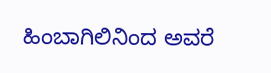ಹಿಂಬಾಗಿಲಿನಿಂದ ಅವರೆ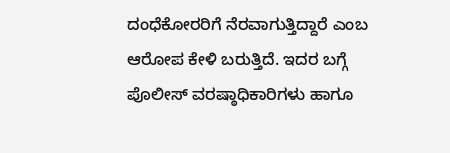ದಂಧೆಕೋರರಿಗೆ ನೆರವಾಗುತ್ತಿದ್ದಾರೆ ಎಂಬ ಆರೋಪ ಕೇಳಿ ಬರುತ್ತಿದೆ. ಇದರ ಬಗ್ಗೆ ಪೊಲೀಸ್ ವರಷ್ಠಾಧಿಕಾರಿಗಳು ಹಾಗೂ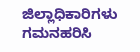ಜಿಲ್ಲಾಧಿಕಾರಿಗಳು ಗಮನಹರಿಸಿ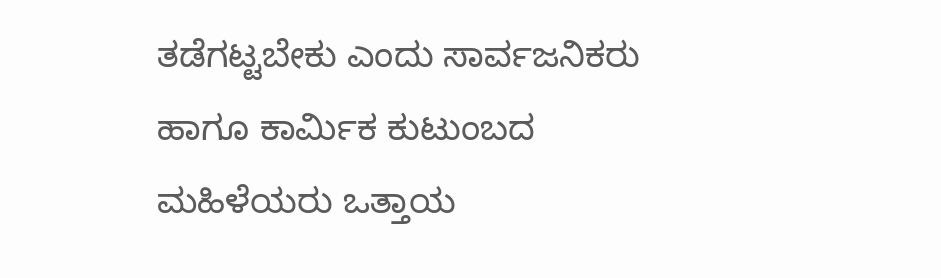ತಡೆಗಟ್ಟಬೇಕು ಎಂದು ಸಾರ್ವಜನಿಕರು ಹಾಗೂ ಕಾರ್ಮಿಕ ಕುಟುಂಬದ ಮಹಿಳೆಯರು ಒತ್ತಾಯ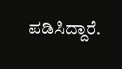ಪಡಿಸಿದ್ದಾರೆ.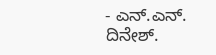- ಎನ್.ಎನ್. ದಿನೇಶ್.